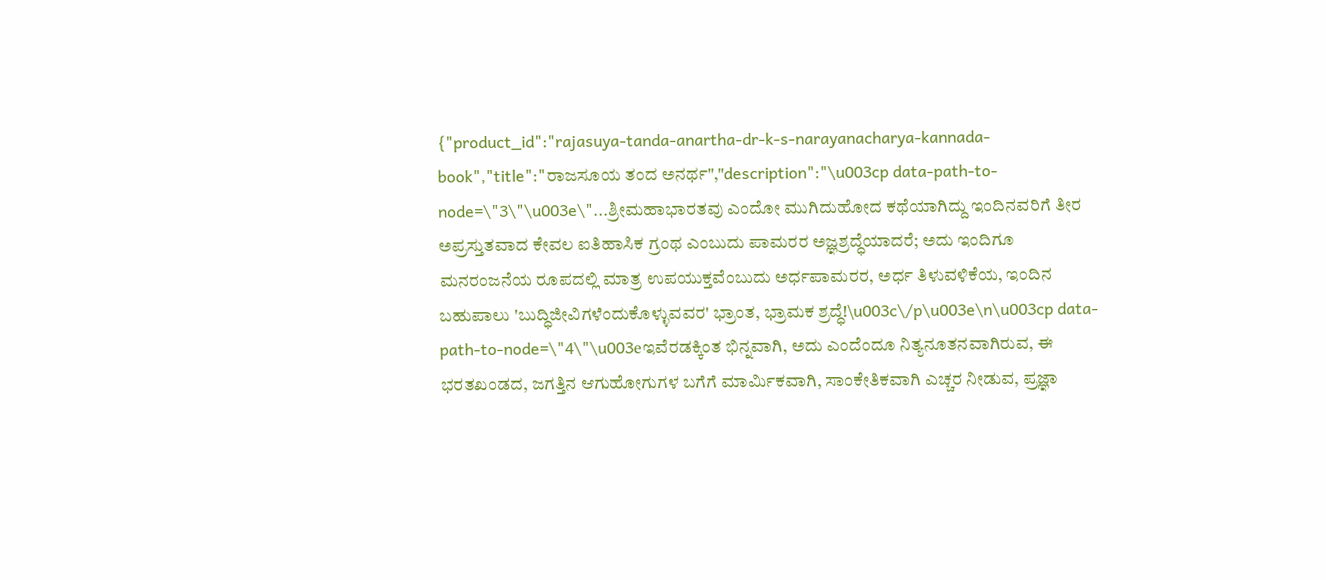{"product_id":"rajasuya-tanda-anartha-dr-k-s-narayanacharya-kannada-book","title":"ರಾಜಸೂಯ ತಂದ ಅನರ್ಥ","description":"\u003cp data-path-to-node=\"3\"\u003e\"...ಶ್ರೀಮಹಾಭಾರತವು ಎಂದೋ ಮುಗಿದುಹೋದ ಕಥೆಯಾಗಿದ್ದು ಇಂದಿನವರಿಗೆ ತೀರ ಅಪ್ರಸ್ತುತವಾದ ಕೇವಲ ಐತಿಹಾಸಿಕ ಗ್ರಂಥ ಎಂಬುದು ಪಾಮರರ ಅಜ್ಞಶ್ರದ್ಧೆಯಾದರೆ; ಅದು ಇಂದಿಗೂ ಮನರಂಜನೆಯ ರೂಪದಲ್ಲಿ ಮಾತ್ರ ಉಪಯುಕ್ತವೆಂಬುದು ಅರ್ಧಪಾಮರರ, ಅರ್ಧ ತಿಳುವಳಿಕೆಯ, ಇಂದಿನ ಬಹುಪಾಲು 'ಬುದ್ಧಿಜೀವಿಗಳೆಂದುಕೊಳ್ಳುವವರ' ಭ್ರಾಂತ, ಭ್ರಾಮಕ ಶ್ರದ್ಧೆ!\u003c\/p\u003e\n\u003cp data-path-to-node=\"4\"\u003eಇವೆರಡಕ್ಕಿಂತ ಭಿನ್ನವಾಗಿ, ಅದು ಎಂದೆಂದೂ ನಿತ್ಯನೂತನವಾಗಿರುವ, ಈ ಭರತಖಂಡದ, ಜಗತ್ತಿನ ಆಗುಹೋಗುಗಳ ಬಗೆಗೆ ಮಾರ್ಮಿಕವಾಗಿ, ಸಾಂಕೇತಿಕವಾಗಿ ಎಚ್ಚರ ನೀಡುವ, ಪ್ರಜ್ಞಾ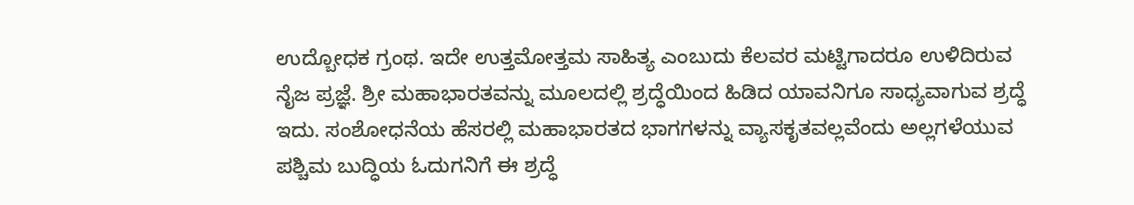ಉದ್ಬೋಧಕ ಗ್ರಂಥ. ಇದೇ ಉತ್ತಮೋತ್ತಮ ಸಾಹಿತ್ಯ ಎಂಬುದು ಕೆಲವರ ಮಟ್ಟಿಗಾದರೂ ಉಳಿದಿರುವ ನೈಜ ಪ್ರಜ್ಞೆ. ಶ್ರೀ ಮಹಾಭಾರತವನ್ನು ಮೂಲದಲ್ಲಿ ಶ್ರದ್ಧೆಯಿಂದ ಹಿಡಿದ ಯಾವನಿಗೂ ಸಾಧ್ಯವಾಗುವ ಶ್ರದ್ಧೆ ಇದು. ಸಂಶೋಧನೆಯ ಹೆಸರಲ್ಲಿ ಮಹಾಭಾರತದ ಭಾಗಗಳನ್ನು ವ್ಯಾಸಕೃತವಲ್ಲವೆಂದು ಅಲ್ಲಗಳೆಯುವ ಪಶ್ಚಿಮ ಬುದ್ಧಿಯ ಓದುಗನಿಗೆ ಈ ಶ್ರದ್ಧೆ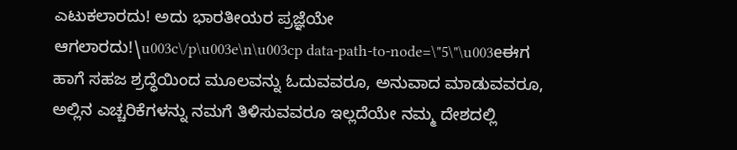ಎಟುಕಲಾರದು! ಅದು ಭಾರತೀಯರ ಪ್ರಜ್ಞೆಯೇ ಆಗಲಾರದು!\u003c\/p\u003e\n\u003cp data-path-to-node=\"5\"\u003eಈಗ ಹಾಗೆ ಸಹಜ ಶ್ರದ್ಧೆಯಿಂದ ಮೂಲವನ್ನು ಓದುವವರೂ, ಅನುವಾದ ಮಾಡುವವರೂ, ಅಲ್ಲಿನ ಎಚ್ಚರಿಕೆಗಳನ್ನು ನಮಗೆ ತಿಳಿಸುವವರೂ ಇಲ್ಲದೆಯೇ ನಮ್ಮ ದೇಶದಲ್ಲಿ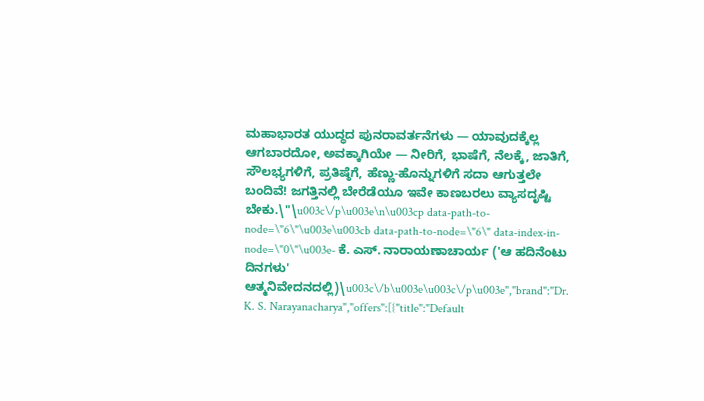ಮಹಾಭಾರತ ಯುದ್ಧದ ಪುನರಾವರ್ತನೆಗಳು — ಯಾವುದಕ್ಕೆಲ್ಲ ಆಗಬಾರದೋ, ಅವಕ್ಕಾಗಿಯೇ — ನೀರಿಗೆ, ಭಾಷೆಗೆ, ನೆಲಕ್ಕೆ, ಜಾತಿಗೆ, ಸೌಲಭ್ಯಗಳಿಗೆ, ಪ್ರತಿಷ್ಠೆಗೆ, ಹೆಣ್ಣು-ಹೊನ್ನುಗಳಿಗೆ ಸದಾ ಆಗುತ್ತಲೇ ಬಂದಿವೆ! ಜಗತ್ತಿನಲ್ಲಿ ಬೇರೆಡೆಯೂ ಇವೇ ಕಾಣಬರಲು ವ್ಯಾಸದೃಷ್ಟಿ ಬೇಕು.\"\u003c\/p\u003e\n\u003cp data-path-to-node=\"6\"\u003e\u003cb data-path-to-node=\"6\" data-index-in-node=\"0\"\u003e- ಕೆ. ಎಸ್. ನಾರಾಯಣಾಚಾರ್ಯ ('ಆ ಹದಿನೆಂಟು ದಿನಗಳು' ಆತ್ಮನಿವೇದನದಲ್ಲಿ)\u003c\/b\u003e\u003c\/p\u003e","brand":"Dr. K. S. Narayanacharya","offers":[{"title":"Default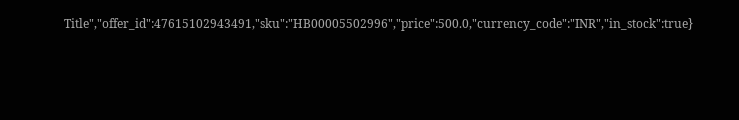Title","offer_id":47615102943491,"sku":"HB00005502996","price":500.0,"currency_code":"INR","in_stock":true}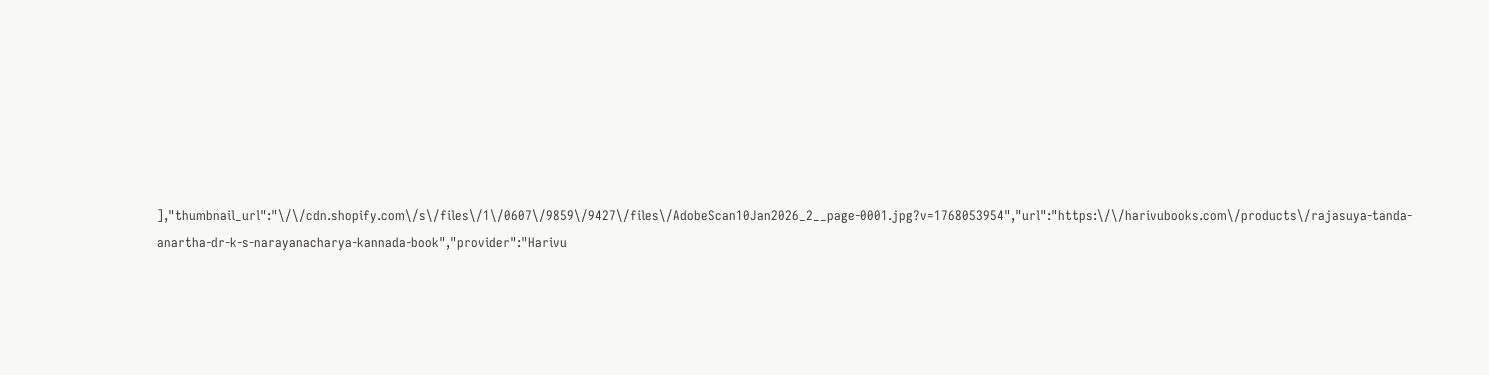],"thumbnail_url":"\/\/cdn.shopify.com\/s\/files\/1\/0607\/9859\/9427\/files\/AdobeScan10Jan2026_2__page-0001.jpg?v=1768053954","url":"https:\/\/harivubooks.com\/products\/rajasuya-tanda-anartha-dr-k-s-narayanacharya-kannada-book","provider":"Harivu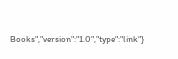Books","version":"1.0","type":"link"}